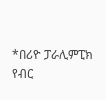*በሪዮ ፓራሊምፒክ የብር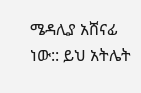ሜዳሊያ አሸናፊ ነው:: ይህ አትሌት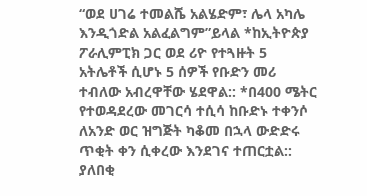“ወደ ሀገሬ ተመልሼ አልሄድም፣ ሌላ አካሌ እንዲጎድል አልፈልግም”ይላል *ከኢትዮጵያ ፖራሊምፒክ ጋር ወደ ሪዮ የተጓዙት 5 አትሌቶች ሲሆኑ 5 ሰዎች የቡድን መሪ ተብለው አብረዋቸው ሄደዋል:: *በ400 ሜትር የተወዳደረው መገርሳ ተሲሳ ከቡድኑ ተቀንሶ ለአንድ ወር ዝግጅት ካቆመ በኋላ ውድድሩ ጥቂት ቀን ሲቀረው እንደገና ተጠርቷል:: ያለበቂ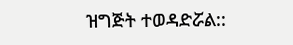ዝግጅት ተወዳድሯል::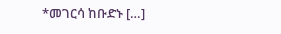*መገርሳ ከቡድኑ […]